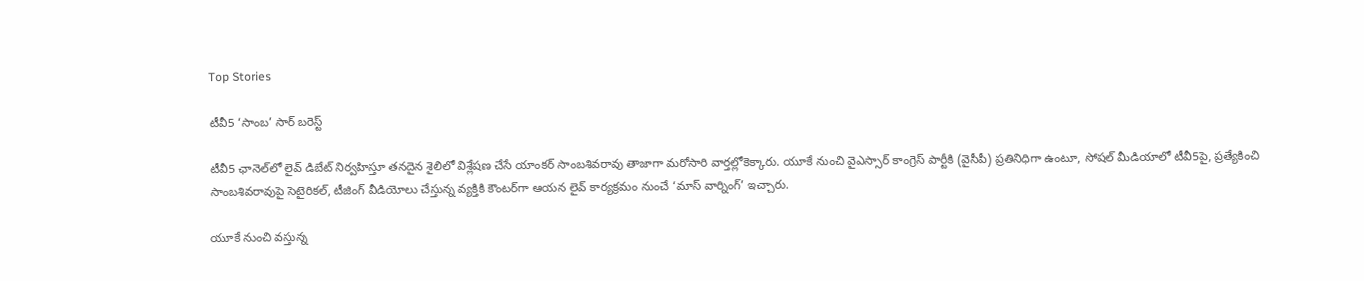Top Stories

టీవీ5 ‘సాంబ’ సార్ బరెస్ట్

టీవీ5 ఛానెల్‌లో లైవ్ డిబేట్ నిర్వహిస్తూ తనదైన శైలిలో విశ్లేషణ చేసే యాంకర్ సాంబశివరావు తాజాగా మరోసారి వార్తల్లోకెక్కారు. యూకే నుంచి వైఎస్సార్ కాంగ్రెస్ పార్టీకి (వైసీపీ) ప్రతినిధిగా ఉంటూ, సోషల్ మీడియాలో టీవీ5పై, ప్రత్యేకించి సాంబశివరావుపై సెటైరికల్, టీజింగ్ వీడియోలు చేస్తున్న వ్యక్తికి కౌంటర్‌గా ఆయన లైవ్ కార్యక్రమం నుంచే ‘మాస్ వార్నింగ్’ ఇచ్చారు.

యూకే నుంచి వస్తున్న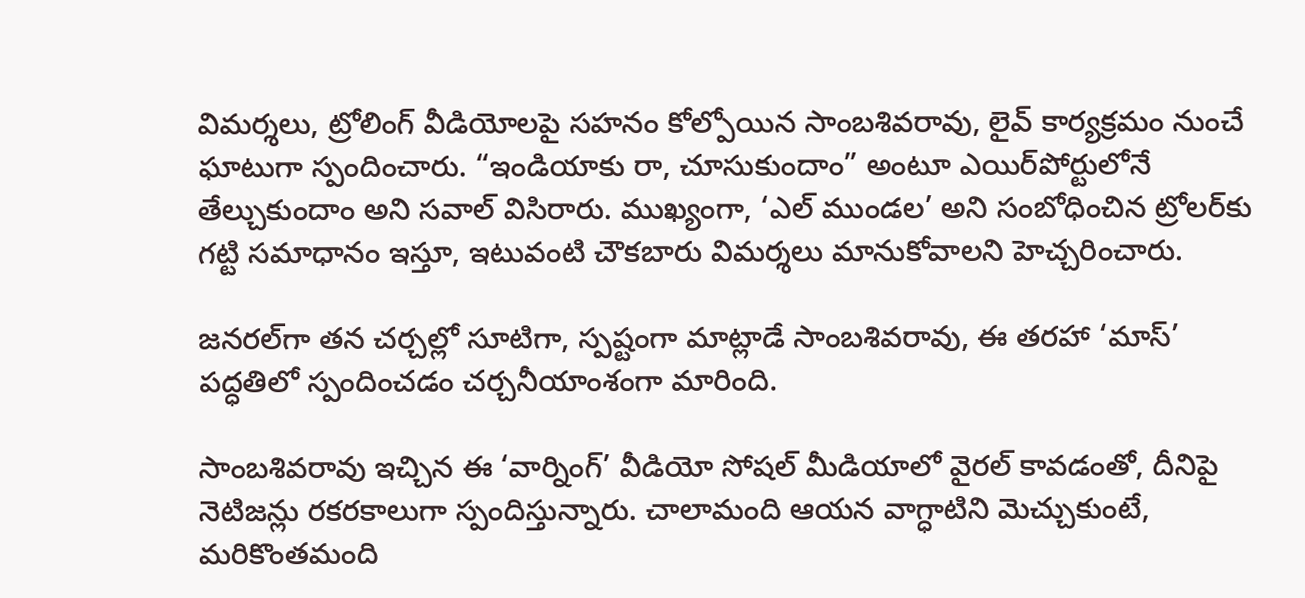విమర్శలు, ట్రోలింగ్ వీడియోలపై సహనం కోల్పోయిన సాంబశివరావు, లైవ్ కార్యక్రమం నుంచే ఘాటుగా స్పందించారు. “ఇండియాకు రా, చూసుకుందాం” అంటూ ఎయిర్‌పోర్టులోనే తేల్చుకుందాం అని సవాల్ విసిరారు. ముఖ్యంగా, ‘ఎల్‌ ముండల’ అని సంబోధించిన ట్రోలర్‌కు గట్టి సమాధానం ఇస్తూ, ఇటువంటి చౌకబారు విమర్శలు మానుకోవాలని హెచ్చరించారు.

జనరల్‌గా తన చర్చల్లో సూటిగా, స్పష్టంగా మాట్లాడే సాంబశివరావు, ఈ తరహా ‘మాస్’ పద్ధతిలో స్పందించడం చర్చనీయాంశంగా మారింది.

సాంబశివరావు ఇచ్చిన ఈ ‘వార్నింగ్’ వీడియో సోషల్ మీడియాలో వైరల్ కావడంతో, దీనిపై నెటిజన్లు రకరకాలుగా స్పందిస్తున్నారు. చాలామంది ఆయన వాగ్ధాటిని మెచ్చుకుంటే, మరికొంతమంది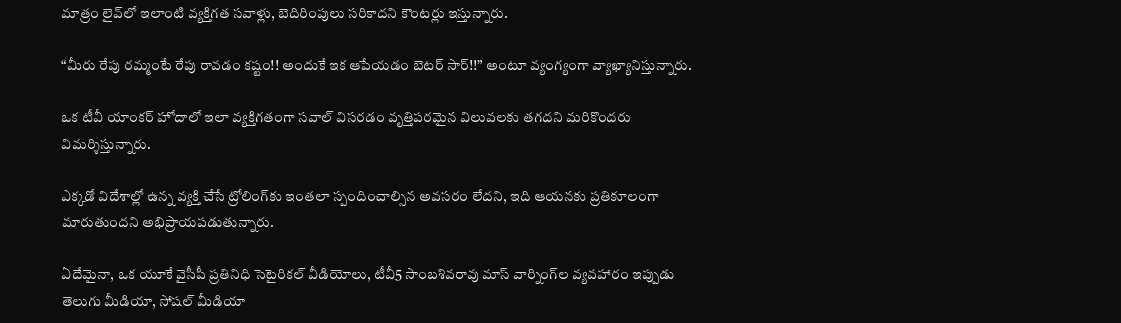మాత్రం లైవ్‌లో ఇలాంటి వ్యక్తిగత సవాళ్లు, బెదిరింపులు సరికాదని కౌంటర్లు ఇస్తున్నారు.

“మీరు రేపు రమ్మంటే రేపు రావడం కష్టం!! అందుకే ఇక ఆపేయడం బెటర్ సార్!!” అంటూ వ్యంగ్యంగా వ్యాఖ్యానిస్తున్నారు.

ఒక టీవీ యాంకర్ హోదాలో ఇలా వ్యక్తిగతంగా సవాల్ విసరడం వృత్తిపరమైన విలువలకు తగదని మరికొందరు విమర్శిస్తున్నారు.

ఎక్కడో విదేశాల్లో ఉన్న వ్యక్తి చేసే ట్రోలింగ్‌కు ఇంతలా స్పందించాల్సిన అవసరం లేదని, ఇది ఆయనకు ప్రతికూలంగా మారుతుందని అభిప్రాయపడుతున్నారు.

ఏదేమైనా, ఒక యూకే వైసీపీ ప్రతినిధి సెటైరికల్ వీడియోలు, టీవీ5 సాంబశివరావు మాస్ వార్నింగ్‌ల వ్యవహారం ఇప్పుడు తెలుగు మీడియా, సోషల్ మీడియా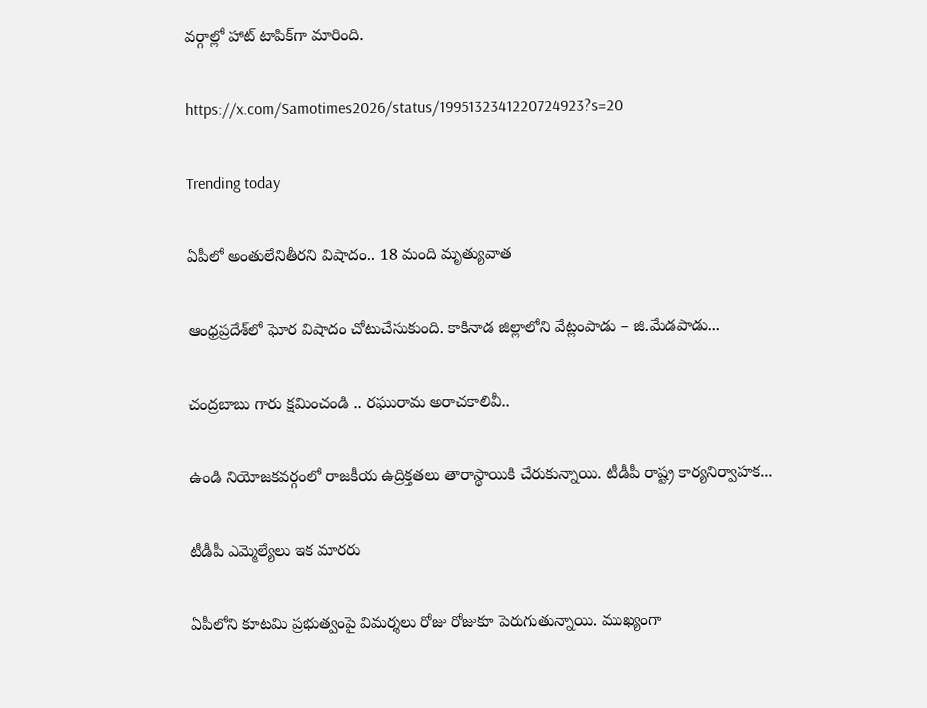వర్గాల్లో హాట్ టాపిక్‌గా మారింది.

https://x.com/Samotimes2026/status/1995132341220724923?s=20

Trending today

ఏపీలో అంతులేనితీరని విషాదం.. 18 మంది మృత్యువాత

ఆంధ్రప్రదేశ్‌లో ఘోర విషాదం చోటుచేసుకుంది. కాకినాడ జిల్లాలోని వేట్లంపాడు – జి.మేడపాడు...

చంద్రబాబు గారు క్షమించండి .. రఘురామ అరాచకాలివీ..

ఉండి నియోజకవర్గంలో రాజకీయ ఉద్రిక్తతలు తారాస్థాయికి చేరుకున్నాయి. టీడీపీ రాష్ట్ర కార్యనిర్వాహక...

టీడీపీ ఎమ్మెల్యేలు ఇక మారరు

ఏపీలోని కూటమి ప్రభుత్వంపై విమర్శలు రోజు రోజుకూ పెరుగుతున్నాయి. ముఖ్యంగా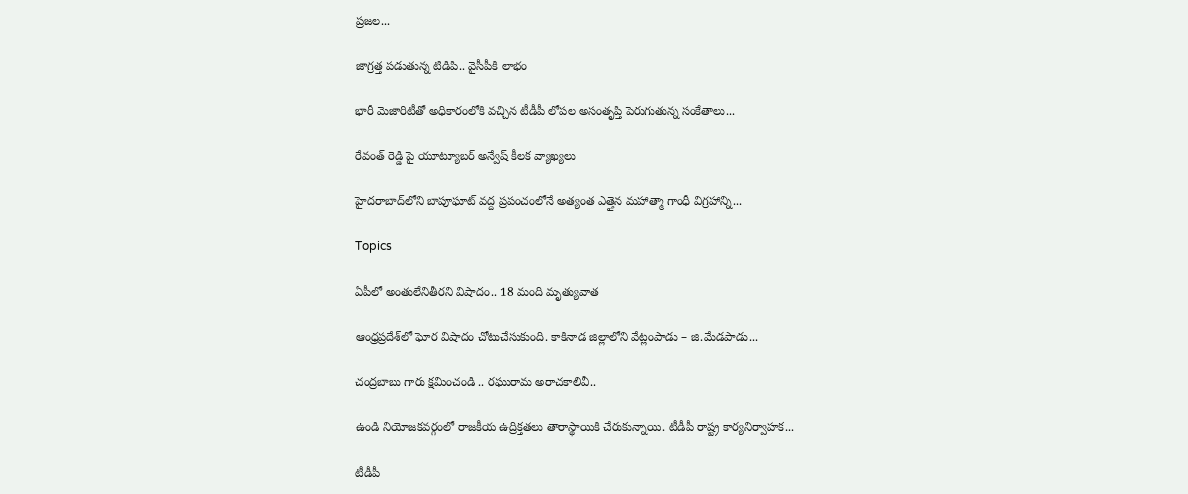ప్రజల...

జాగ్రత్త పడుతున్న టిడిపి.. వైసీపీకి లాభం

భారీ మెజారిటీతో అధికారంలోకి వచ్చిన టీడీపీ లోపల అసంతృప్తి పెరుగుతున్న సంకేతాలు...

రేవంత్ రెడ్డి పై యూట్యూబర్ అన్వేష్ కీలక వ్యాఖ్యలు

హైదరాబాద్‌లోని బాపూఘాట్ వద్ద ప్రపంచంలోనే అత్యంత ఎత్తైన మహాత్మా గాంధీ విగ్రహాన్ని...

Topics

ఏపీలో అంతులేనితీరని విషాదం.. 18 మంది మృత్యువాత

ఆంధ్రప్రదేశ్‌లో ఘోర విషాదం చోటుచేసుకుంది. కాకినాడ జిల్లాలోని వేట్లంపాడు – జి.మేడపాడు...

చంద్రబాబు గారు క్షమించండి .. రఘురామ అరాచకాలివీ..

ఉండి నియోజకవర్గంలో రాజకీయ ఉద్రిక్తతలు తారాస్థాయికి చేరుకున్నాయి. టీడీపీ రాష్ట్ర కార్యనిర్వాహక...

టీడీపీ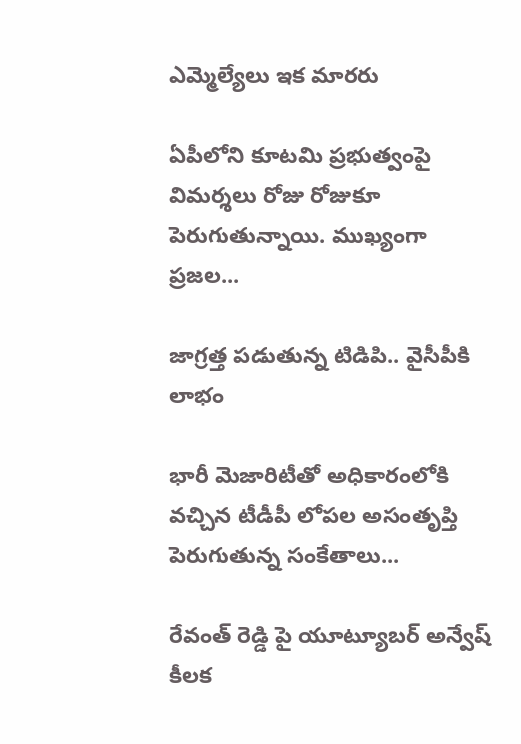ఎమ్మెల్యేలు ఇక మారరు

ఏపీలోని కూటమి ప్రభుత్వంపై విమర్శలు రోజు రోజుకూ పెరుగుతున్నాయి. ముఖ్యంగా ప్రజల...

జాగ్రత్త పడుతున్న టిడిపి.. వైసీపీకి లాభం

భారీ మెజారిటీతో అధికారంలోకి వచ్చిన టీడీపీ లోపల అసంతృప్తి పెరుగుతున్న సంకేతాలు...

రేవంత్ రెడ్డి పై యూట్యూబర్ అన్వేష్ కీలక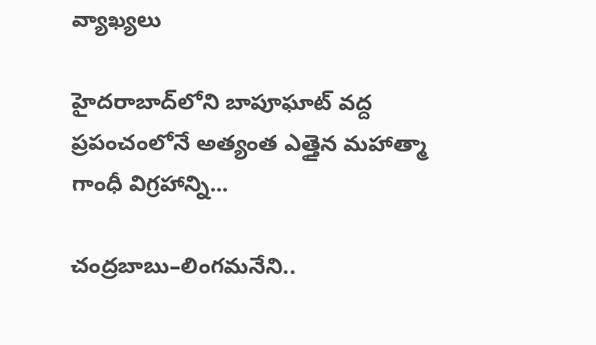వ్యాఖ్యలు

హైదరాబాద్‌లోని బాపూఘాట్ వద్ద ప్రపంచంలోనే అత్యంత ఎత్తైన మహాత్మా గాంధీ విగ్రహాన్ని...

చంద్రబాబు–లింగమనేని..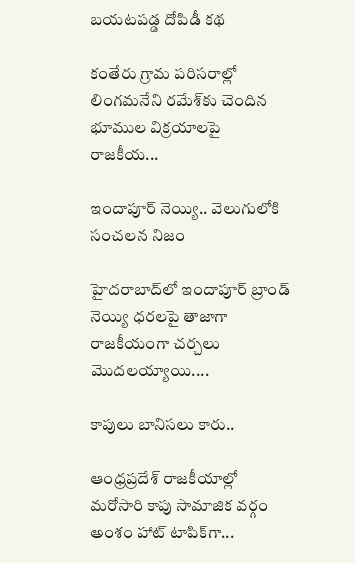బయటపడ్డ దోపిడీ కథ

కంతేరు గ్రామ పరిసరాల్లో లింగమనేని రమేశ్‌కు చెందిన భూముల విక్రయాలపై రాజకీయ...

ఇందాపూర్ నెయ్యి.. వెలుగులోకి సంచలన నిజం

హైదరాబాద్‌లో ఇందాపూర్ బ్రాండ్ నెయ్యి ధరలపై తాజాగా రాజకీయంగా చర్చలు మొదలయ్యాయి....

కాపులు బానిసలు కారు..

ఆంధ్రప్రదేశ్ రాజకీయాల్లో మరోసారి కాపు సామాజిక వర్గం అంశం హాట్ టాపిక్‌గా...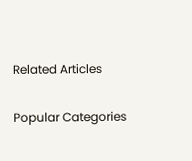Related Articles

Popular Categories